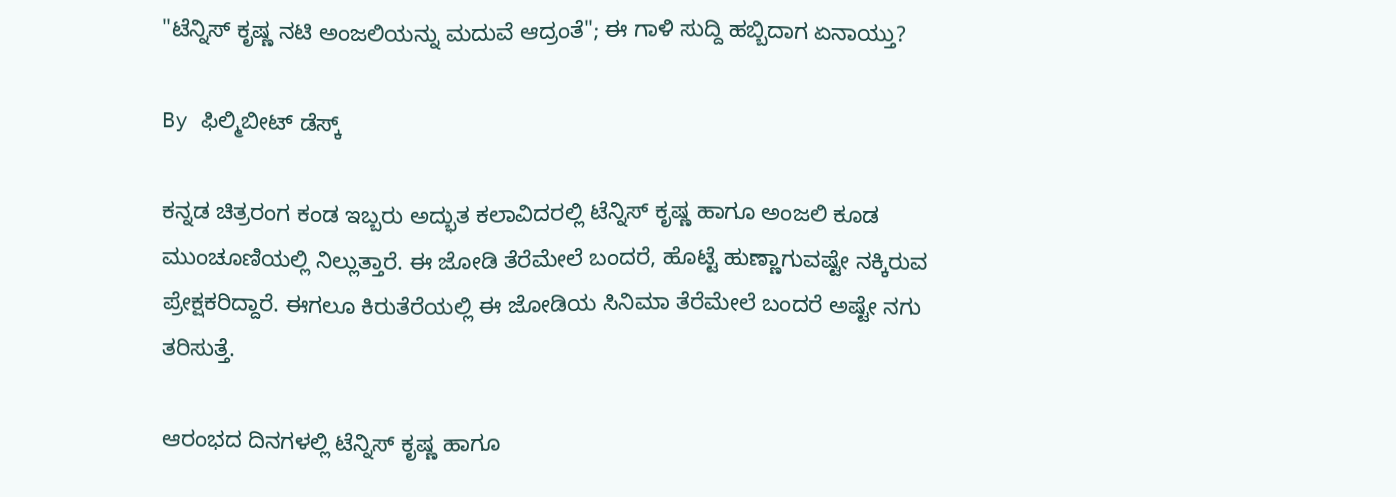"ಟೆನ್ನಿಸ್ ಕೃಷ್ಣ ನಟಿ ಅಂಜಲಿಯನ್ನು ಮದುವೆ ಆದ್ರಂತೆ"; ಈ ಗಾಳಿ ಸುದ್ದಿ ಹಬ್ಬಿದಾಗ ಏನಾಯ್ತು?

By ಫಿಲ್ಮಿಬೀಟ್ ಡೆಸ್ಕ್

ಕನ್ನಡ ಚಿತ್ರರಂಗ ಕಂಡ ಇಬ್ಬರು ಅದ್ಭುತ ಕಲಾವಿದರಲ್ಲಿ ಟೆನ್ನಿಸ್ ಕೃಷ್ಣ ಹಾಗೂ ಅಂಜಲಿ ಕೂಡ ಮುಂಚೂಣಿಯಲ್ಲಿ ನಿಲ್ಲುತ್ತಾರೆ. ಈ ಜೋಡಿ ತೆರೆಮೇಲೆ ಬಂದರೆ, ಹೊಟ್ಟೆ ಹುಣ್ಣಾಗುವಷ್ಟೇ ನಕ್ಕಿರುವ ಪ್ರೇಕ್ಷಕರಿದ್ದಾರೆ. ಈಗಲೂ ಕಿರುತೆರೆಯಲ್ಲಿ ಈ ಜೋಡಿಯ ಸಿನಿಮಾ ತೆರೆಮೇಲೆ ಬಂದರೆ ಅಷ್ಟೇ ನಗು ತರಿಸುತ್ತೆ.

ಆರಂಭದ ದಿನಗಳಲ್ಲಿ ಟೆನ್ನಿಸ್ ಕೃಷ್ಣ ಹಾಗೂ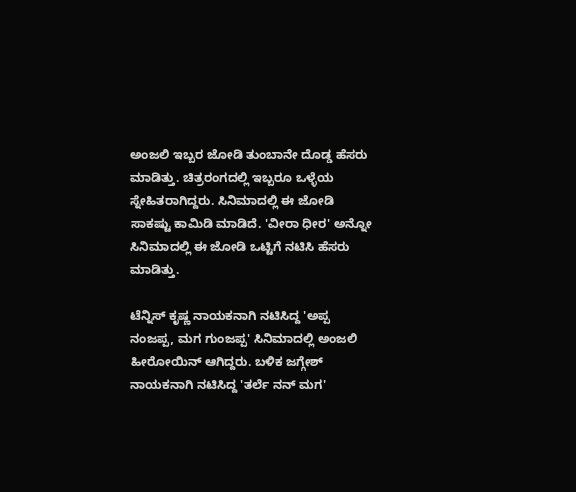ಅಂಜಲಿ ಇಬ್ಬರ ಜೋಡಿ ತುಂಬಾನೇ ದೊಡ್ಡ ಹೆಸರು ಮಾಡಿತ್ತು. ಚಿತ್ರರಂಗದಲ್ಲಿ ಇಬ್ಬರೂ ಒಳ್ಳೆಯ ಸ್ನೇಹಿತರಾಗಿದ್ದರು. ಸಿನಿಮಾದಲ್ಲಿ ಈ ಜೋಡಿ ಸಾಕಷ್ಟು ಕಾಮಿಡಿ ಮಾಡಿದೆ. 'ವೀರಾ ಧೀರ' ಅನ್ನೋ ಸಿನಿಮಾದಲ್ಲಿ ಈ ಜೋಡಿ ಒಟ್ಟಿಗೆ ನಟಿಸಿ ಹೆಸರು ಮಾಡಿತ್ತು.

ಟೆನ್ನಿಸ್ ಕೃಷ್ಣ ನಾಯಕನಾಗಿ ನಟಿಸಿದ್ದ 'ಅಪ್ಪ ನಂಜಪ್ಪ, ಮಗ ಗುಂಜಪ್ಪ' ಸಿನಿಮಾದಲ್ಲಿ ಅಂಜಲಿ ಹೀರೋಯಿನ್ ಆಗಿದ್ದರು. ಬಳಿಕ ಜಗ್ಗೇಶ್ ನಾಯಕನಾಗಿ ನಟಿಸಿದ್ದ 'ತರ್ಲೆ ನನ್ ಮಗ'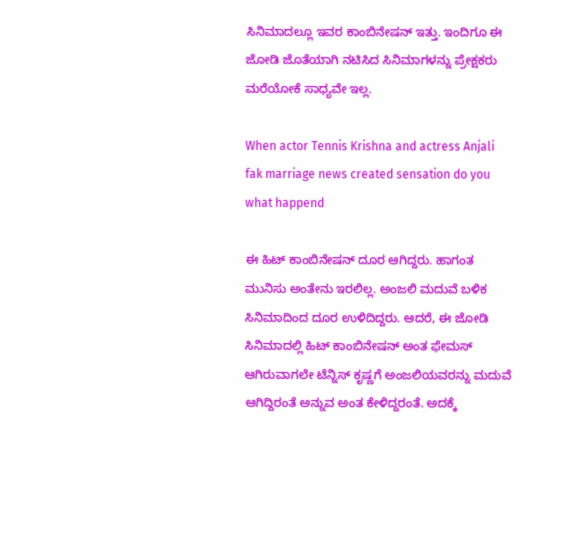ಸಿನಿಮಾದಲ್ಲೂ ಇವರ ಕಾಂಬಿನೇಷನ್ ಇತ್ತು. ಇಂದಿಗೂ ಈ ಜೋಡಿ ಜೊತೆಯಾಗಿ ನಟಿಸಿದ ಸಿನಿಮಾಗಳನ್ನು ಪ್ರೇಕ್ಷಕರು ಮರೆಯೋಕೆ ಸಾಧ್ಯವೇ ಇಲ್ಲ.

When actor Tennis Krishna and actress Anjali fak marriage news created sensation do you what happend

ಈ ಹಿಟ್ ಕಾಂಬಿನೇಷನ್ ದೂರ ಆಗಿದ್ದರು. ಹಾಗಂತ ಮುನಿಸು ಅಂತೇನು ಇರಲಿಲ್ಲ. ಅಂಜಲಿ ಮದುವೆ ಬಳಿಕ ಸಿನಿಮಾದಿಂದ ದೂರ ಉಳಿದಿದ್ದರು. ಆದರೆ, ಈ ಜೋಡಿ ಸಿನಿಮಾದಲ್ಲಿ ಹಿಟ್ ಕಾಂಬಿನೇಷನ್‌ ಅಂತ ಫೇಮಸ್ ಆಗಿರುವಾಗಲೇ ಟೆನ್ನಿಸ್ ಕೃಷ್ಣಗೆ ಅಂಜಲಿಯವರನ್ನು ಮದುವೆ ಆಗಿದ್ದಿರಂತೆ ಅನ್ನುವ ಅಂತ ಕೇಳಿದ್ದರಂತೆ. ಅದಕ್ಕೆ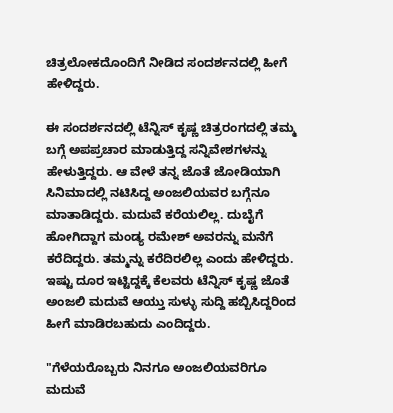ಚಿತ್ರಲೋಕದೊಂದಿಗೆ ನೀಡಿದ ಸಂದರ್ಶನದಲ್ಲಿ ಹೀಗೆ ಹೇಳಿದ್ದರು.

ಈ ಸಂದರ್ಶನದಲ್ಲಿ ಟೆನ್ನಿಸ್ ಕೃಷ್ಣ ಚಿತ್ರರಂಗದಲ್ಲಿ ತಮ್ಮ ಬಗ್ಗೆ ಅಪಪ್ರಚಾರ ಮಾಡುತ್ತಿದ್ದ ಸನ್ನಿವೇಶಗಳನ್ನು ಹೇಳುತ್ತಿದ್ದರು. ಆ ವೇಳೆ ತನ್ನ ಜೊತೆ ಜೋಡಿಯಾಗಿ ಸಿನಿಮಾದಲ್ಲಿ ನಟಿಸಿದ್ದ ಅಂಜಲಿಯವರ ಬಗ್ಗೆನೂ ಮಾತಾಡಿದ್ದರು. ಮದುವೆ ಕರೆಯಲಿಲ್ಲ. ದುಬೈಗೆ ಹೋಗಿದ್ದಾಗ ಮಂಡ್ಯ ರಮೇಶ್ ಅವರನ್ನು ಮನೆಗೆ ಕರೆದಿದ್ದರು. ತಮ್ಮನ್ನು ಕರೆದಿರಲಿಲ್ಲ ಎಂದು ಹೇಳಿದ್ದರು. ಇಷ್ಟು ದೂರ ಇಟ್ಟಿದ್ದಕ್ಕೆ ಕೆಲವರು ಟೆನ್ನಿಸ್ ಕೃಷ್ಣ ಜೊತೆ ಅಂಜಲಿ ಮದುವೆ ಆಯ್ತು ಸುಳ್ಳು ಸುದ್ದಿ ಹಬ್ಬಿಸಿದ್ದರಿಂದ ಹೀಗೆ ಮಾಡಿರಬಹುದು ಎಂದಿದ್ದರು.

"ಗೆಳೆಯರೊಬ್ಬರು ನಿನಗೂ ಅಂಜಲಿಯವರಿಗೂ ಮದುವೆ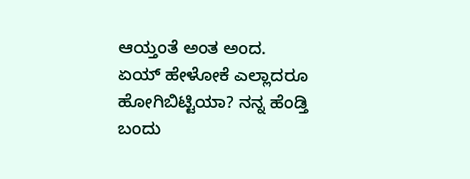ಆಯ್ತಂತೆ ಅಂತ ಅಂದ. ಏಯ್ ಹೇಳೋಕೆ ಎಲ್ಲಾದರೂ ಹೋಗಿಬಿಟ್ಟಿಯಾ? ನನ್ನ ಹೆಂಡ್ತಿ ಬಂದು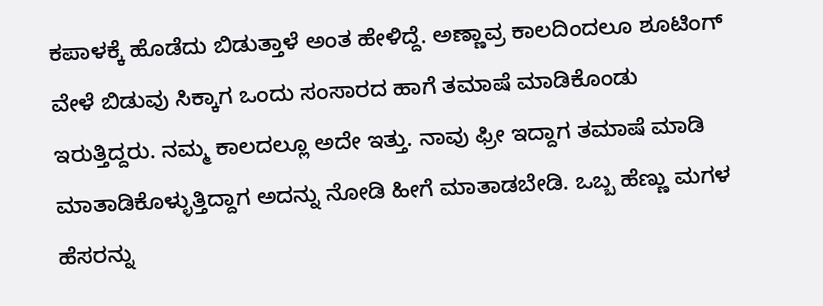ಕಪಾಳಕ್ಕೆ ಹೊಡೆದು ಬಿಡುತ್ತಾಳೆ ಅಂತ ಹೇಳಿದ್ದೆ. ಅಣ್ಣಾವ್ರ ಕಾಲದಿಂದಲೂ ಶೂಟಿಂಗ್ ವೇಳೆ ಬಿಡುವು ಸಿಕ್ಕಾಗ ಒಂದು ಸಂಸಾರದ ಹಾಗೆ ತಮಾಷೆ ಮಾಡಿಕೊಂಡು ಇರುತ್ತಿದ್ದರು. ನಮ್ಮ ಕಾಲದಲ್ಲೂ ಅದೇ ಇತ್ತು. ನಾವು ಫ್ರೀ ಇದ್ದಾಗ ತಮಾಷೆ ಮಾಡಿ ಮಾತಾಡಿಕೊಳ್ಳುತ್ತಿದ್ದಾಗ ಅದನ್ನು ನೋಡಿ ಹೀಗೆ ಮಾತಾಡಬೇಡಿ. ಒಬ್ಬ ಹೆಣ್ಣು ಮಗಳ ಹೆಸರನ್ನು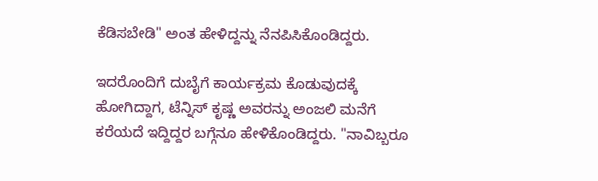ಕೆಡಿಸಬೇಡಿ" ಅಂತ ಹೇಳಿದ್ದನ್ನು ನೆನಪಿಸಿಕೊಂಡಿದ್ದರು.

ಇದರೊಂದಿಗೆ ದುಬೈಗೆ ಕಾರ್ಯಕ್ರಮ ಕೊಡುವುದಕ್ಕೆ ಹೋಗಿದ್ದಾಗ, ಟೆನ್ನಿಸ್ ಕೃಷ್ಣ ಅವರನ್ನು ಅಂಜಲಿ ಮನೆಗೆ ಕರೆಯದೆ ಇದ್ದಿದ್ದರ ಬಗ್ಗೆನೂ ಹೇಳಿಕೊಂಡಿದ್ದರು. "ನಾವಿಬ್ಬರೂ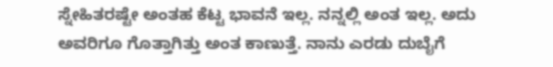ಸ್ನೇಹಿತರಷ್ಟೇ ಅಂತಹ ಕೆಟ್ಟ ಭಾವನೆ ಇಲ್ಲ. ನನ್ನಲ್ಲಿ ಅಂತ ಇಲ್ಲ. ಅದು ಅವರಿಗೂ ಗೊತ್ತಾಗಿತ್ತು ಅಂತ ಕಾಣುತ್ತೆ. ನಾನು ಎರಡು ದುಬೈಗೆ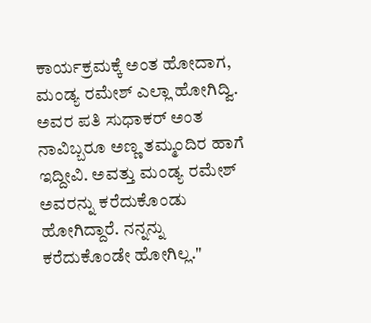ಕಾರ್ಯಕ್ರಮಕ್ಕೆ ಅಂತ ಹೋದಾಗ, ಮಂಡ್ಯ ರಮೇಶ್ ಎಲ್ಲಾ ಹೋಗಿದ್ವಿ. ಅವರ ಪತಿ ಸುಧಾಕರ್ ಅಂತ ನಾವಿಬ್ಬರೂ ಅಣ್ಣ ತಮ್ಮಂದಿರ ಹಾಗೆ ಇದ್ದೀವಿ. ಅವತ್ತು ಮಂಡ್ಯ ರಮೇಶ್ ಅವರನ್ನು ಕರೆದುಕೊಂಡು ಹೋಗಿದ್ದಾರೆ. ನನ್ನನ್ನು ಕರೆದುಕೊಂಡೇ ಹೋಗಿಲ್ಲ."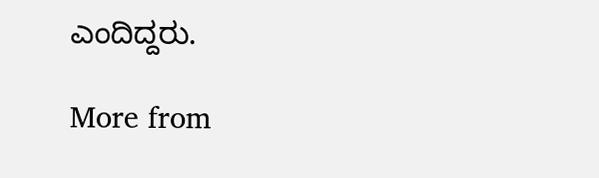ಎಂದಿದ್ದರು.

More from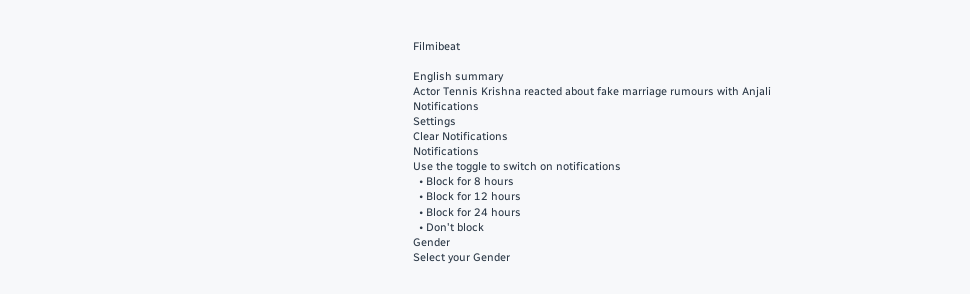Filmibeat

English summary
Actor Tennis Krishna reacted about fake marriage rumours with Anjali
Notifications
Settings
Clear Notifications
Notifications
Use the toggle to switch on notifications
  • Block for 8 hours
  • Block for 12 hours
  • Block for 24 hours
  • Don't block
Gender
Select your Gender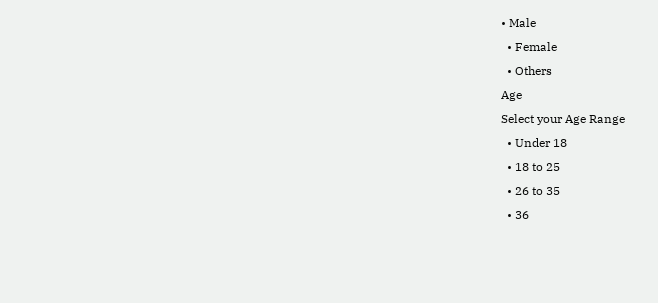• Male
  • Female
  • Others
Age
Select your Age Range
  • Under 18
  • 18 to 25
  • 26 to 35
  • 36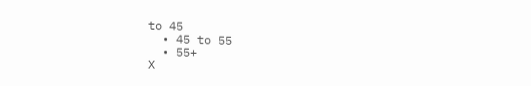to 45
  • 45 to 55
  • 55+
X